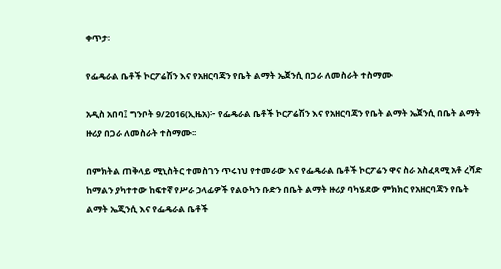ቀጥታ፡

የፌዴራል ቤቶች ኮርፖሬሽን እና የአዘርባጃን የቤት ልማት ኤጀንሲ በጋራ ለመስራት ተስማሙ

አዲስ አበባ፤ ግንቦት 9/2016(ኢዜአ)፦ የፌዴራል ቤቶች ኮርፖሬሽን እና የአዘርባጃን የቤት ልማት ኤጀንሲ በቤት ልማት ዙሪያ በጋራ ለመስራት ተስማሙ፡፡

በምክትል ጠቅላይ ሚኒስትር ተመስገን ጥሩነህ የተመራው እና የፌዴራል ቤቶች ኮርፖሬን ዋና ስራ አስፈጻሚ አቶ ረሻድ ከማልን ያካተተው ከፍተኛ የሥራ ኃላፊዎች የልዑካን ቡድን በቤት ልማት ዙሪያ ባካሄደው ምክክር የአዘርባጃን የቤት ልማት ኤጂንሲ እና የፌዴራል ቤቶች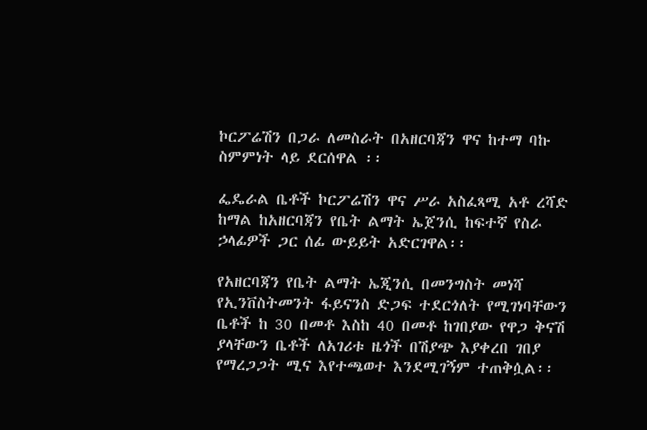ኮርፖሬሽን በጋራ ለመስራት በአዘርባጃን ዋና ከተማ ባኩ ስምምነት ላይ ደርሰዋል ፡፡

ፌዴራል ቤቶች ኮርፖሬሽን ዋና ሥራ አስፈጻሚ አቶ ረሻድ ከማል ከአዘርባጃን የቤት ልማት ኤጀንሲ ከፍተኛ የስራ ኃላፊዎች ጋር ሰፊ ውይይት አድርገዋል፡፡

የአዘርባጃን የቤት ልማት ኤጂንሲ በመንግስት መነሻ የኢንቨስትመንት ፋይናንስ ድጋፍ ተደርጎለት የሚገነባቸውን ቤቶች ከ 30 በመቶ እስከ 40 በመቶ ከገበያው የዋጋ ቅናሽ ያላቸውን ቤቶች ለአገሪቱ ዜጎች በሽያጭ እያቀረበ ገበያ የማረጋጋት ሚና እየተጫወተ እንደሚገኝም ተጠቅሷል፡፡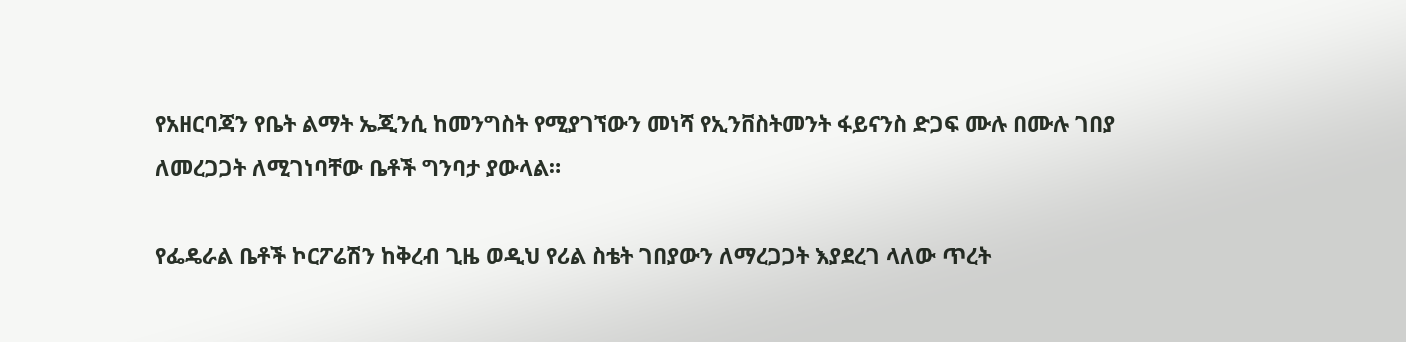የአዘርባጃን የቤት ልማት ኤጂንሲ ከመንግስት የሚያገኘውን መነሻ የኢንቨስትመንት ፋይናንስ ድጋፍ ሙሉ በሙሉ ገበያ ለመረጋጋት ለሚገነባቸው ቤቶች ግንባታ ያውላል።

የፌዴራል ቤቶች ኮርፖሬሽን ከቅረብ ጊዜ ወዲህ የሪል ስቴት ገበያውን ለማረጋጋት እያደረገ ላለው ጥረት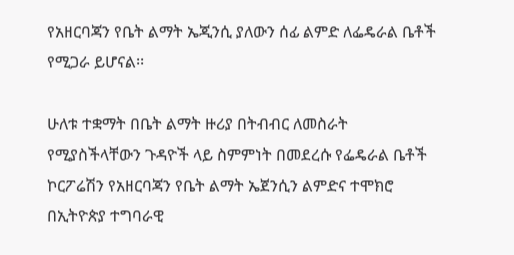የአዘርባጃን የቤት ልማት ኤጂንሲ ያለውን ሰፊ ልምድ ለፌዴራል ቤቶች የሚጋራ ይሆናል፡፡

ሁለቱ ተቋማት በቤት ልማት ዙሪያ በትብብር ለመስራት የሚያስችላቸውን ጉዳዮች ላይ ስምምነት በመደረሱ የፌዴራል ቤቶች ኮርፖሬሽን የአዘርባጃን የቤት ልማት ኤጀንሲን ልምድና ተሞክሮ በኢትዮጵያ ተግባራዊ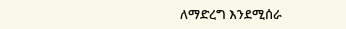ለማድረግ እንደሚሰራ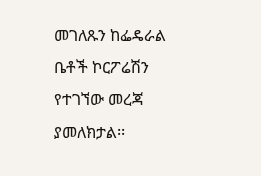መገለጹን ከፌዴራል ቤቶች ኮርፖሬሽን የተገኘው መረጃ ያመለክታል፡፡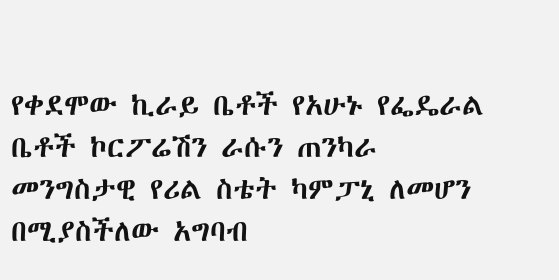የቀደሞው ኪራይ ቤቶች የአሁኑ የፌዴራል ቤቶች ኮርፖሬሽን ራሱን ጠንካራ መንግስታዊ የሪል ስቴት ካምፓኒ ለመሆን በሚያስችለው አግባብ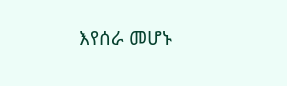እየሰራ መሆኑ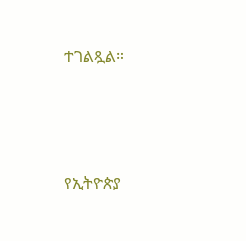ተገልጿል።




የኢትዮጵያ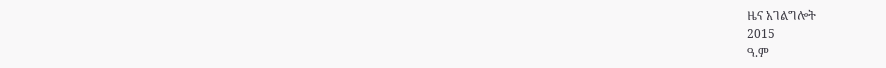ዜና አገልግሎት
2015
ዓ.ም